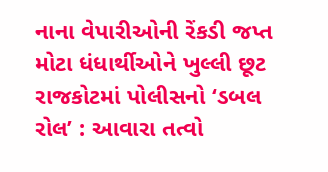નાના વેપારીઓની રેંકડી જપ્ત મોટા ધંધાર્થીઓને ખુલ્લી છૂટ
રાજકોટમાં પોલીસનો ‘ડબલ રોલ’ : આવારા તત્વો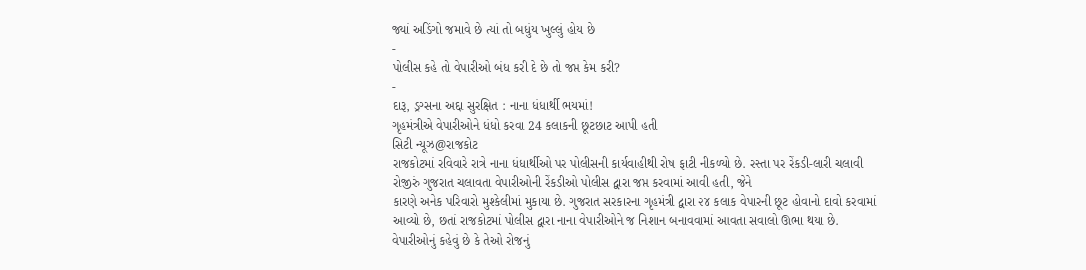જ્યાં અડિંગો જમાવે છે ત્યાં તો બધુંય ખુલ્લું હોય છે
-
પોલીસ કહે તો વેપારીઓ બંધ કરી દે છે તો જપ્ત કેમ કરી?
-
દારૂ, ડ્રગ્સના અદ્દા સુરક્ષિત : નાના ધંધાર્થી ભયમાં!
ગૃહમંત્રીએ વેપારીઓને ધંધો કરવા 24 કલાકની છૂટછાટ આપી હતી
સિટી ન્યૂઝ@રાજકોટ
રાજકોટમાં રવિવારે રાત્રે નાના ધંધાર્થીઓ પર પોલીસની કાર્યવાહીથી રોષ ફાટી નીકળ્યો છે. રસ્તા પર રેંકડી-લારી ચલાવી રોજીરું ગુજરાત ચલાવતા વેપારીઓની રેંકડીઓ પોલીસ દ્વારા જપ્ત કરવામાં આવી હતી, જેને
કારણે અનેક પરિવારો મુશ્કેલીમાં મુકાયા છે. ગુજરાત સરકારના ગૃહમંત્રી દ્વારા ૨૪ કલાક વેપારની છૂટ હોવાનો દાવો કરવામાં આવ્યો છે, છતાં રાજકોટમાં પોલીસ દ્વારા નાના વેપારીઓને જ નિશાન બનાવવામાં આવતા સવાલો ઊભા થયા છે.
વેપારીઓનું કહેવું છે કે તેઓ રોજનું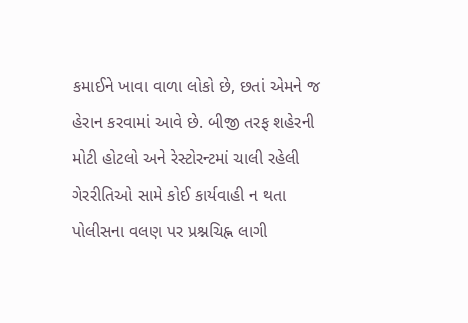કમાઈને ખાવા વાળા લોકો છે, છતાં એમને જ હેરાન કરવામાં આવે છે. બીજી તરફ શહેરની મોટી હોટલો અને રેસ્ટોરન્ટમાં ચાલી રહેલી ગેરરીતિઓ સામે કોઈ કાર્યવાહી ન થતા પોલીસના વલણ પર પ્રશ્નચિહ્ન લાગી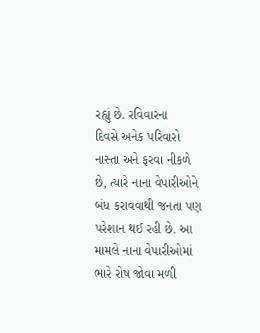રહ્યું છે. રવિવારના
દિવસે અનેક પરિવારો નાસ્તા અને ફરવા નીકળે છે, ત્યારે નાના વેપારીઓને બંધ કરાવવાથી જનતા પણ પરેશાન થઈ રહી છે. આ મામલે નાના વેપારીઓમાં ભારે રોષ જોવા મળી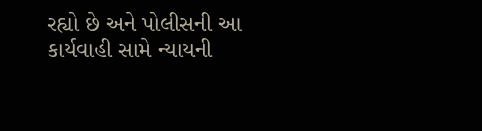રહ્યો છે અને પોલીસની આ કાર્યવાહી સામે ન્યાયની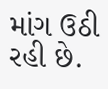માંગ ઉઠી રહી છે.